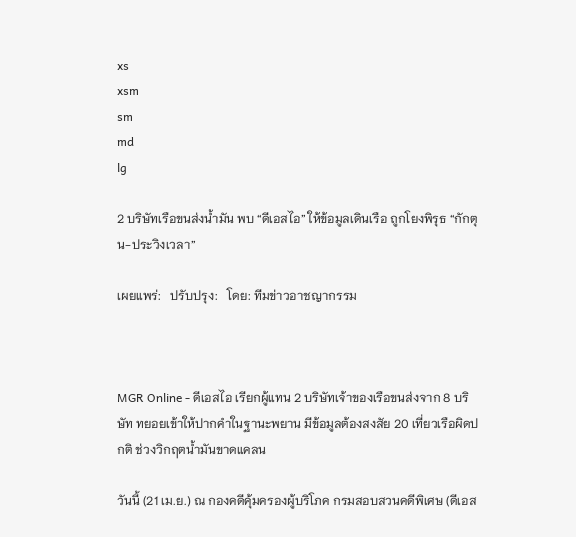xs
xsm
sm
md
lg

2 บริษัทเรือขนส่งน้ำมัน พบ “ดีเอสไอ” ให้ข้อมูลเดินเรือ ถูกโยงพิรุธ “กักตุน-ประวิงเวลา”

เผยแพร่:   ปรับปรุง:   โดย: ทีมข่าวอาชญากรรม



MGR Online - ดีเอสไอ เรียกผู้แทน 2 บริษัทเจ้าของเรือขนส่งจาก 8 บริษัท ทยอยเข้าให้ปากคำในฐานะพยาน มีข้อมูลต้องสงสัย 20 เที่ยวเรือผิดปกติ ช่วงวิกฤตน้ำมันขาดแคลน

วันนี้ (21 เม.ย.) ณ กองคดีคุ้มครองผู้บริโภค กรมสอบสวนคดีพิเศษ (ดีเอส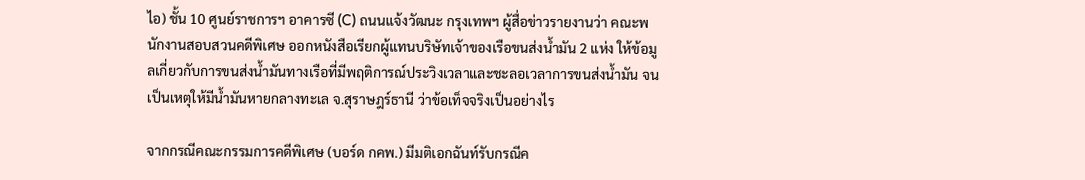ไอ) ชั้น 10 ศูนย์ราชการฯ อาคารซี (C) ถนนแจ้งวัฒนะ กรุงเทพฯ ผู้สื่อข่าวรายงานว่า คณะพนักงานสอบสวนคดีพิเศษ ออกหนังสือเรียกผู้แทนบริษัทเจ้าของเรือขนส่งน้ำมัน 2 แห่ง ให้ข้อมูลเกี่ยวกับการขนส่งน้ำมันทางเรือที่มีพฤติการณ์ประวิงเวลาและชะลอเวลาการขนส่งน้ำมัน จนเป็นเหตุให้มีน้ำมันหายกลางทะเล จ.สุราษฎร์ธานี ว่าข้อเท็จจริงเป็นอย่างไร

จากกรณีคณะกรรมการคดีพิเศษ (บอร์ด กคพ.) มีมติเอกฉันท์รับกรณีค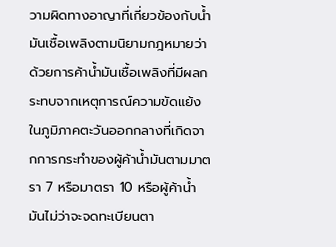วามผิดทางอาญาที่เกี่ยวข้องกับน้ำมันเชื้อเพลิงตามนิยามกฎหมายว่าด้วยการค้าน้ำมันเชื้อเพลิงที่มีผลกระทบจากเหตุการณ์ความขัดแย้งในภูมิภาคตะวันออกกลางที่เกิดจากการกระทำของผู้ค้าน้ำมันตามมาตรา 7 หรือมาตรา 10 หรือผู้ค้าน้ำมันไม่ว่าจะจดทะเบียนตา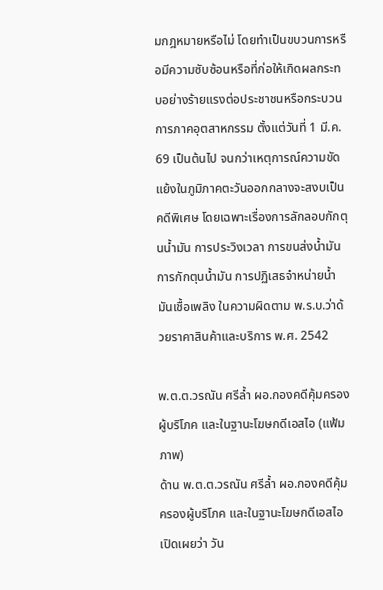มกฎหมายหรือไม่ โดยทำเป็นขบวนการหรือมีความซับซ้อนหรือที่ก่อให้เกิดผลกระทบอย่างร้ายแรงต่อประชาชนหรือกระบวนการภาคอุตสาหกรรม ตั้งแต่วันที่ 1 มี.ค. 69 เป็นต้นไป จนกว่าเหตุการณ์ความขัดแย้งในภูมิภาคตะวันออกกลางจะสงบเป็นคดีพิเศษ โดยเฉพาะเรื่องการลักลอบกักตุนน้ำมัน การประวิงเวลา การขนส่งน้ำมัน การกักตุนน้ำมัน การปฏิเสธจำหน่ายน้ำมันเชื้อเพลิง ในความผิดตาม พ.ร.บ.ว่าด้วยราคาสินค้าและบริการ พ.ศ. 2542

พ.ต.ต.วรณัน ศรีล้ำ ผอ.กองคดีคุ้มครองผู้บริโภค และในฐานะโฆษกดีเอสไอ (แฟ้มภาพ)
ด้าน พ.ต.ต.วรณัน ศรีล้ำ ผอ.กองคดีคุ้มครองผู้บริโภค และในฐานะโฆษกดีเอสไอ เปิดเผยว่า วัน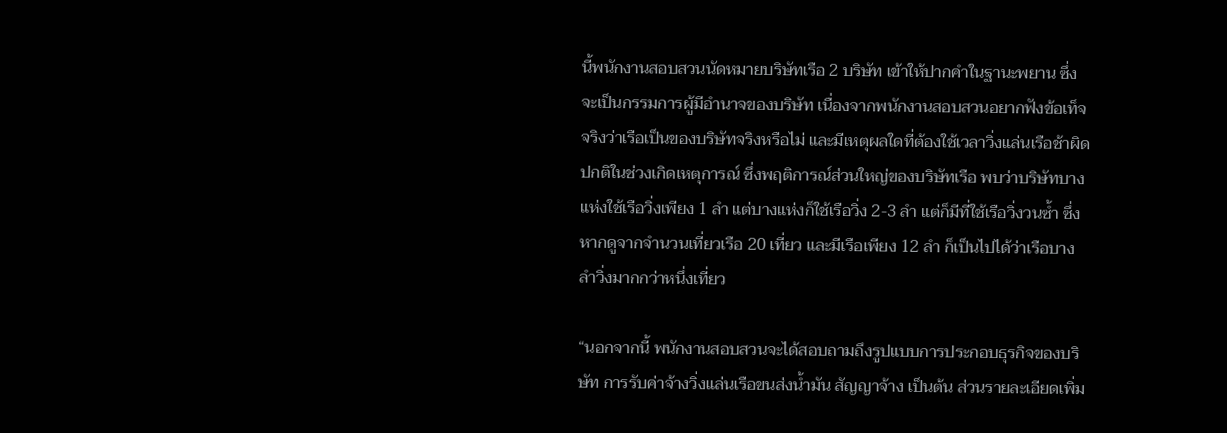นี้พนักงานสอบสวนนัดหมายบริษัทเรือ 2 บริษัท เข้าให้ปากคำในฐานะพยาน ซึ่งจะเป็นกรรมการผู้มีอำนาจของบริษัท เนื่องจากพนักงานสอบสวนอยากฟังข้อเท็จจริงว่าเรือเป็นของบริษัทจริงหรือไม่ และมีเหตุผลใดที่ต้องใช้เวลาวิ่งแล่นเรือช้าผิดปกติในช่วงเกิดเหตุการณ์ ซึ่งพฤติการณ์ส่วนใหญ่ของบริษัทเรือ พบว่าบริษัทบางแห่งใช้เรือวิ่งเพียง 1 ลำ แต่บางแห่งก็ใช้เรือวิ่ง 2-3 ลำ แต่ก็มีที่ใช้เรือวิ่งวนซ้ำ ซึ่งหากดูจากจำนวนเที่ยวเรือ 20 เที่ยว และมีเรือเพียง 12 ลำ ก็เป็นไปได้ว่าเรือบางลำวิ่งมากกว่าหนึ่งเที่ยว

“นอกจากนี้ พนักงานสอบสวนจะได้สอบถามถึงรูปแบบการประกอบธุรกิจของบริษัท การรับค่าจ้างวิ่งแล่นเรือขนส่งน้ำมัน สัญญาจ้าง เป็นต้น ส่วนรายละเอียดเพิ่ม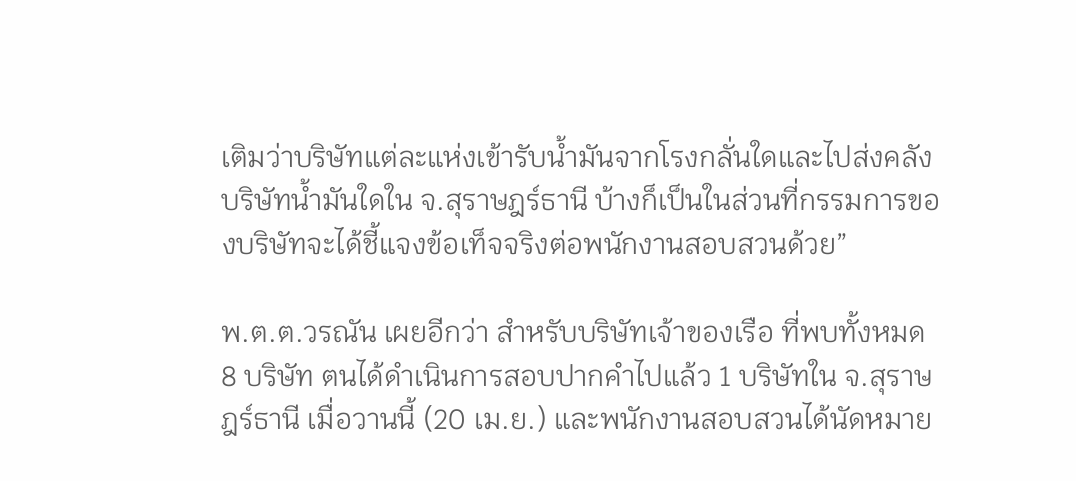เติมว่าบริษัทแต่ละแห่งเข้ารับน้ำมันจากโรงกลั่นใดและไปส่งคลังบริษัทน้ำมันใดใน จ.สุราษฎร์ธานี บ้างก็เป็นในส่วนที่กรรมการของบริษัทจะได้ชี้แจงข้อเท็จจริงต่อพนักงานสอบสวนด้วย”

พ.ต.ต.วรณัน เผยอีกว่า สำหรับบริษัทเจ้าของเรือ ที่พบทั้งหมด 8 บริษัท ตนได้ดำเนินการสอบปากคำไปแล้ว 1 บริษัทใน จ.สุราษฎร์ธานี เมื่อวานนี้ (20 เม.ย.) และพนักงานสอบสวนได้นัดหมาย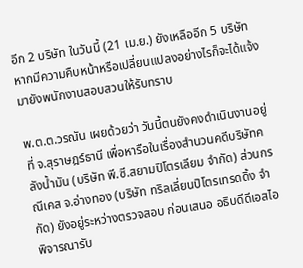อีก 2 บริษัท ในวันนี้ (21 เม.ย.) ยังเหลืออีก 5 บริษัท หากมีความคืบหน้าหรือเปลี่ยนแปลงอย่างไรก็จะได้แจ้งมายังพนักงานสอบสวนให้รับทราบ

พ.ต.ต.วรณัน เผยด้วยว่า วันนี้ตนยังคงดำเนินงานอยู่ที่ จ.สุราษฎร์ธานี เพื่อหารือในเรื่องสำนวนคดีบริษัทคลังน้ำมัน (บริษัท พี.ซี.สยามปิโตรเลียม จำกัด) ส่วนกรณีเคส จ.อ่างทอง (บริษัท ทริลเลี่ยนปิโตรเทรดดิ้ง จำกัด) ยังอยู่ระหว่างตรวจสอบ ก่อนเสนอ อธิบดีดีเอสไอ พิจารณารับ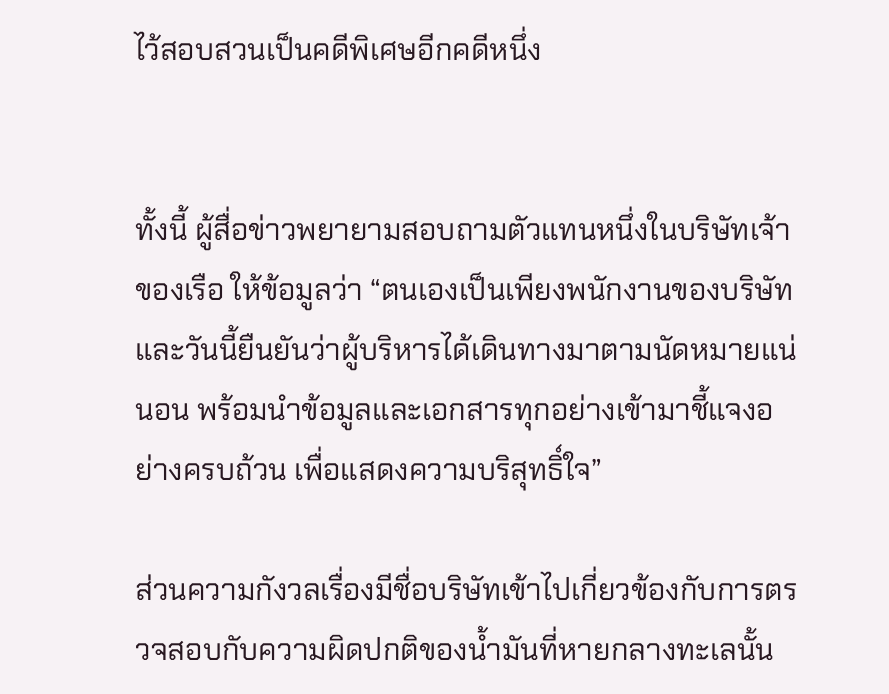ไว้สอบสวนเป็นคดีพิเศษอีกคดีหนึ่ง


ทั้งนี้ ผู้สื่อข่าวพยายามสอบถามตัวแทนหนึ่งในบริษัทเจ้าของเรือ ให้ข้อมูลว่า “ตนเองเป็นเพียงพนักงานของบริษัท และวันนี้ยืนยันว่าผู้บริหารได้เดินทางมาตามนัดหมายแน่นอน พร้อมนำข้อมูลและเอกสารทุกอย่างเข้ามาชี้แจงอย่างครบถ้วน เพื่อแสดงความบริสุทธิ์ใจ”

ส่วนความกังวลเรื่องมีชื่อบริษัทเข้าไปเกี่ยวข้องกับการตรวจสอบกับความผิดปกติของน้ำมันที่หายกลางทะเลนั้น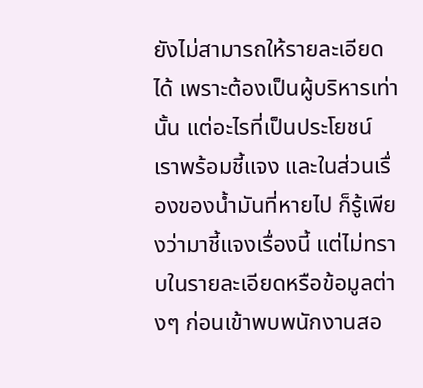ยังไม่สามารถให้รายละเอียดได้ เพราะต้องเป็นผู้บริหารเท่านั้น แต่อะไรที่เป็นประโยชน์ เราพร้อมชี้แจง และในส่วนเรื่องของน้ำมันที่หายไป ก็รู้เพียงว่ามาชี้แจงเรื่องนี้ แต่ไม่ทราบในรายละเอียดหรือข้อมูลต่างๆ ก่อนเข้าพบพนักงานสอ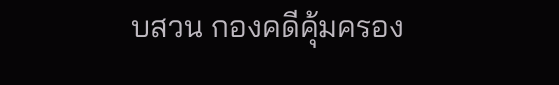บสวน กองคดีคุ้มครอง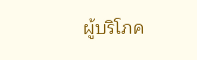ผู้บริโภค